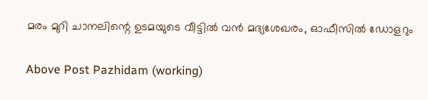മരം മുറി ചാനലിന്റെ ഉടമയുടെ വീട്ടിൽ വൻ മദ്യശേഖരം, ഓഫീസിൽ ഡോളറും

Above Post Pazhidam (working)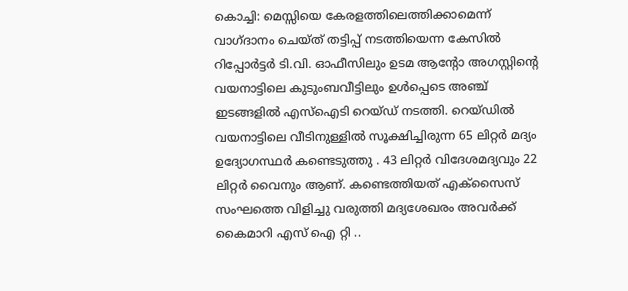കൊച്ചി: മെസ്സിയെ കേരളത്തിലെത്തിക്കാമെന്ന് വാഗ്ദാനം ചെയ്ത് തട്ടിപ്പ് നടത്തിയെന്ന കേസില്‍ റിപ്പോര്‍ട്ടര്‍ ടി.വി. ഓഫീസിലും ഉടമ ആന്റോ അഗസ്റ്റിന്റെ വയനാട്ടിലെ കുടുംബവീട്ടിലും ഉള്‍പ്പെടെ അഞ്ച് ഇടങ്ങളില്‍ എസ്ഐടി റെയ്ഡ് നടത്തി. റെയ്‌ഡിൽ വയനാട്ടിലെ വീടിനുള്ളില്‍ സൂക്ഷിച്ചിരുന്ന 65 ലിറ്റര്‍ മദ്യം ഉദ്യോഗസ്ഥര്‍ കണ്ടെടുത്തു . 43 ലിറ്റര്‍ വിദേശമദ്യവും 22 ലിറ്റര്‍ വൈനും ആണ്. കണ്ടെത്തിയത് എക്‌സൈസ് സംഘത്തെ വിളിച്ചു വരുത്തി മദ്യശേഖരം അവർക്ക് കൈമാറി എസ് ഐ റ്റി ..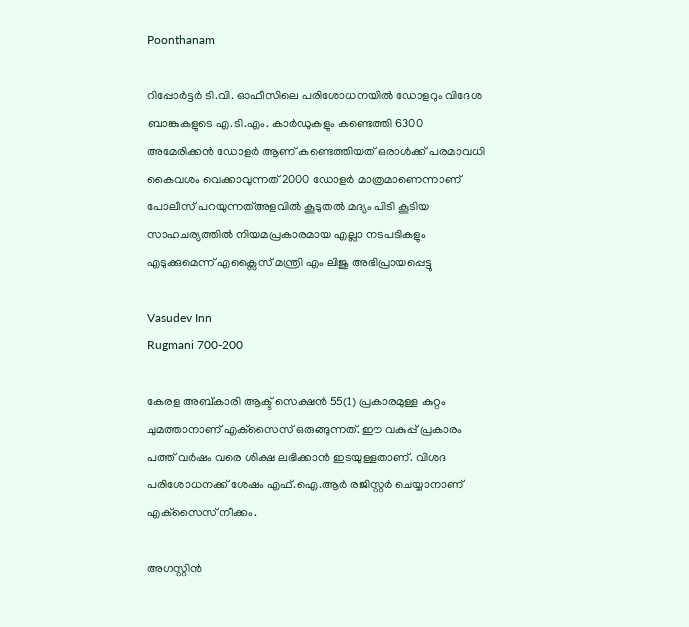Poonthanam

റിപ്പോര്‍ട്ടര്‍ ടി.വി. ഓഫീസിലെ പരിശോധനയില്‍ ഡോളറും വിദേശ ബാങ്കുകളുടെ എ.ടി.എം. കാര്‍ഡുകളും കണ്ടെത്തി 6300 അമേരിക്കൻ ഡോളർ ആണ് കണ്ടെത്തിയത് ഒരാൾക്ക് പരമാവധി കൈവശം വെക്കാവുന്നത് 2000 ഡോളർ മാത്രമാണെന്നാണ് പോലീസ് പറയുന്നത്അളവിൽ കൂടുതൽ മദ്യം പിടി കൂടിയ സാഹചര്യത്തിൽ നിയമപ്രകാരമായ എല്ലാ നടപടികളും എടുക്കുമെന്ന് എക്സൈസ് മന്ത്രി എം ലിജു അഭിപ്രായപ്പെട്ടു

Vasudev Inn
Rugmani 700-200

കേരള അബ്കാരി ആക്ട് സെക്ഷന്‍ 55(1) പ്രകാരമുള്ള കുറ്റം ചുമത്താനാണ് എക്‌സൈസ് ഒരുങ്ങുന്നത്. ഈ വകുപ്പ് പ്രകാരം പത്ത് വര്‍ഷം വരെ ശിക്ഷ ലഭിക്കാന്‍ ഇടയുള്ളതാണ്. വിശദ പരിശോധനക്ക് ശേഷം എഫ്.ഐ.ആര്‍ രജിസ്റ്റര്‍ ചെയ്യാനാണ് എക്‌സൈസ് നീക്കം.

അഗസ്റ്റിൻ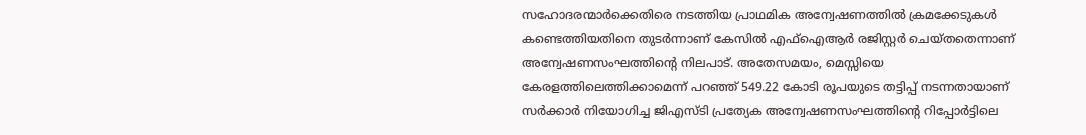സഹോദരന്മാർക്കെതിരെ നടത്തിയ പ്രാഥമിക അന്വേഷണത്തില്‍ ക്രമക്കേടുകള്‍ കണ്ടെത്തിയതിനെ തുടര്‍ന്നാണ് കേസില്‍ എഫ്ഐആര്‍ രജിസ്റ്റര്‍ ചെയ്തതെന്നാണ് അന്വേഷണസംഘത്തിന്റെ നിലപാട്. അതേസമയം, മെസ്സിയെ കേരളത്തിലെത്തിക്കാമെന്ന് പറഞ്ഞ് 549.22 കോടി രൂപയുടെ തട്ടിപ്പ് നടന്നതായാണ് സര്‍ക്കാര്‍ നിയോഗിച്ച ജിഎസ്ടി പ്രത്യേക അന്വേഷണസംഘത്തിന്റെ റിപ്പോര്‍ട്ടിലെ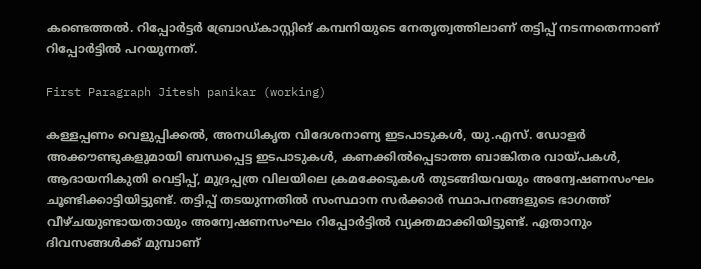കണ്ടെത്തല്‍. റിപ്പോര്‍ട്ടര്‍ ബ്രോഡ്കാസ്റ്റിങ് കമ്പനിയുടെ നേതൃത്വത്തിലാണ് തട്ടിപ്പ് നടന്നതെന്നാണ് റിപ്പോര്‍ട്ടില്‍ പറയുന്നത്.

First Paragraph Jitesh panikar (working)

കള്ളപ്പണം വെളുപ്പിക്കല്‍, അനധികൃത വിദേശനാണ്യ ഇടപാടുകള്‍, യു.എസ്. ഡോളര്‍ അക്കൗണ്ടുകളുമായി ബന്ധപ്പെട്ട ഇടപാടുകള്‍, കണക്കില്‍പ്പെടാത്ത ബാങ്കിതര വായ്പകള്‍, ആദായനികുതി വെട്ടിപ്പ്, മുദ്രപ്പത്ര വിലയിലെ ക്രമക്കേടുകള്‍ തുടങ്ങിയവയും അന്വേഷണസംഘം ചൂണ്ടിക്കാട്ടിയിട്ടുണ്ട്. തട്ടിപ്പ് തടയുന്നതില്‍ സംസ്ഥാന സര്‍ക്കാര്‍ സ്ഥാപനങ്ങളുടെ ഭാഗത്ത് വീഴ്ചയുണ്ടായതായും അന്വേഷണസംഘം റിപ്പോര്‍ട്ടില്‍ വ്യക്തമാക്കിയിട്ടുണ്ട്. ഏതാനും ദിവസങ്ങള്‍ക്ക് മുമ്പാണ്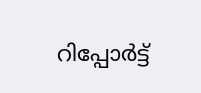റിപ്പോര്‍ട്ട്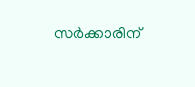സര്‍ക്കാരിന്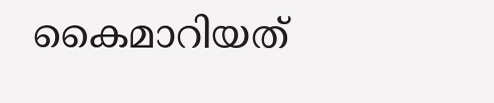കൈമാറിയത്